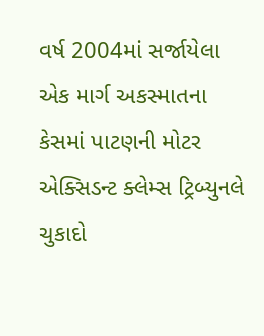વર્ષ 2004માં સર્જાયેલા એક માર્ગ અકસ્માતના કેસમાં પાટણની મોટર એક્સિડન્ટ ક્લેમ્સ ટ્રિબ્યુનલે ચુકાદો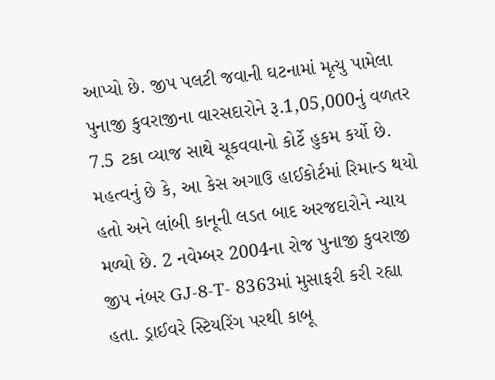આપ્યો છે. જીપ પલટી જવાની ઘટનામાં મૃત્યુ પામેલા પુનાજી કુવરાજીના વારસદારોને રૂ.1,05,000નું વળતર 7.5 ટકા વ્યાજ સાથે ચૂકવવાનો કોર્ટે હુકમ કર્યો છે. મહત્વનું છે કે, આ કેસ અગાઉ હાઈકોર્ટમાં રિમાન્ડ થયો હતો અને લાંબી કાનૂની લડત બાદ અરજદારોને ન્યાય મળ્યો છે. 2 નવેમ્બર 2004ના રોજ પુનાજી કુવરાજી જીપ નંબર GJ-8-T- 8363માં મુસાફરી કરી રહ્યા હતા. ડ્રાઈવરે સ્ટિયરિંગ પરથી કાબૂ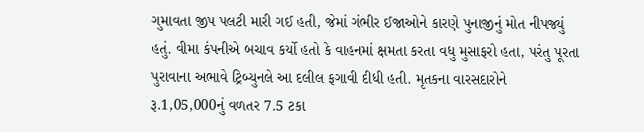ગુમાવતા જીપ પલટી મારી ગઈ હતી, જેમાં ગંભીર ઈજાઓને કારણે પુનાજીનું મોત નીપજ્યું હતું. વીમા કંપનીએ બચાવ કર્યો હતો કે વાહનમાં ક્ષમતા કરતા વધુ મુસાફરો હતા, પરંતુ પૂરતા પુરાવાના અભાવે ટ્રિબ્યુનલે આ દલીલ ફગાવી દીધી હતી. મૃતકના વારસદારોને રૂ.1,05,000નું વળતર 7.5 ટકા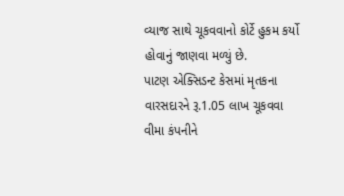વ્યાજ સાથે ચૂકવવાનો કોર્ટે હુકમ કર્યો હોવાનું જાણવા મળ્યું છે.
પાટણ એક્સિડન્ટ કેસમાં મૃતકના વારસદારને રૂ.1.05 લાખ ચૂકવવા વીમા કંપનીને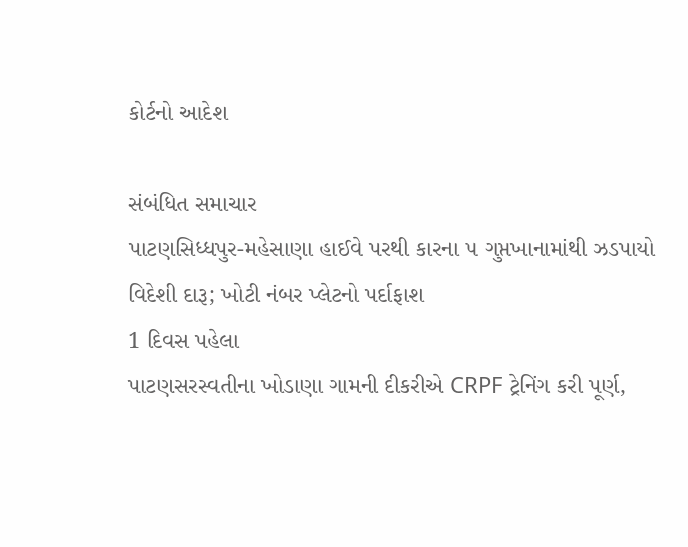કોર્ટનો આદેશ

સંબંધિત સમાચાર
પાટણસિધ્ધપુર-મહેસાણા હાઈવે પરથી કારના ૫ ગુપ્તખાનામાંથી ઝડપાયો વિદેશી દારૂ; ખોટી નંબર પ્લેટનો પર્દાફાશ
1 દિવસ પહેલા
પાટણસરસ્વતીના ખોડાણા ગામની દીકરીએ CRPF ટ્રેનિંગ કરી પૂર્ણ,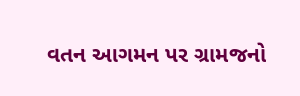વતન આગમન પર ગ્રામજનો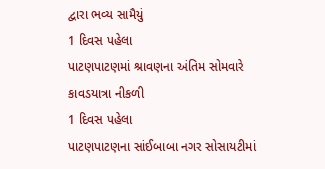દ્વારા ભવ્ય સામૈયું
1 દિવસ પહેલા
પાટણપાટણમાં શ્રાવણના અંતિમ સોમવારે કાવડયાત્રા નીકળી
1 દિવસ પહેલા
પાટણપાટણના સાંઈબાબા નગર સોસાયટીમાં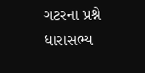ગટરના પ્રશ્ને ધારાસભ્ય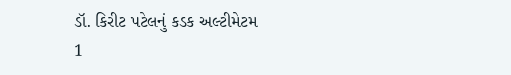ડૉ. કિરીટ પટેલનું કડક અલ્ટીમેટમ
1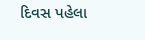દિવસ પહેલા